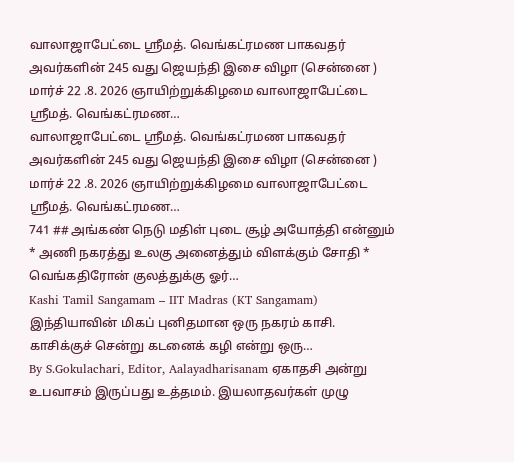வாலாஜாபேட்டை ஸ்ரீமத். வெங்கட்ரமண பாகவதர் அவர்களின் 245 வது ஜெயந்தி இசை விழா (சென்னை ) மார்ச் 22 .8. 2026 ஞாயிற்றுக்கிழமை வாலாஜாபேட்டை ஸ்ரீமத். வெங்கட்ரமண…
வாலாஜாபேட்டை ஸ்ரீமத். வெங்கட்ரமண பாகவதர் அவர்களின் 245 வது ஜெயந்தி இசை விழா (சென்னை ) மார்ச் 22 .8. 2026 ஞாயிற்றுக்கிழமை வாலாஜாபேட்டை ஸ்ரீமத். வெங்கட்ரமண…
741 ## அங்கண் நெடு மதிள் புடை சூழ் அயோத்தி என்னும் * அணி நகரத்து உலகு அனைத்தும் விளக்கும் சோதி * வெங்கதிரோன் குலத்துக்கு ஓர்…
Kashi Tamil Sangamam – IIT Madras (KT Sangamam) இந்தியாவின் மிகப் புனிதமான ஒரு நகரம் காசி. காசிக்குச் சென்று கடனைக் கழி என்று ஒரு…
By S.Gokulachari, Editor, Aalayadharisanam ஏகாதசி அன்று உபவாசம் இருப்பது உத்தமம். இயலாதவர்கள் முழு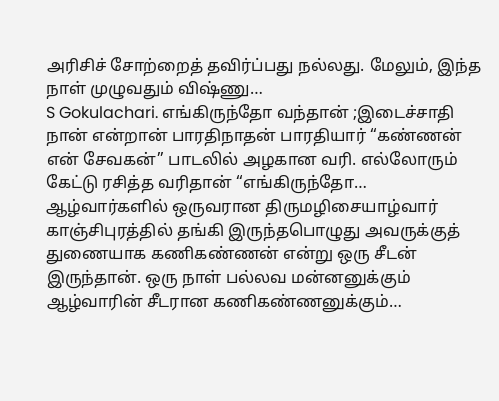அரிசிச் சோற்றைத் தவிர்ப்பது நல்லது. மேலும், இந்த நாள் முழுவதும் விஷ்ணு…
S Gokulachari. எங்கிருந்தோ வந்தான் ;இடைச்சாதி நான் என்றான் பாரதிநாதன் பாரதியார் “கண்ணன் என் சேவகன்” பாடலில் அழகான வரி. எல்லோரும் கேட்டு ரசித்த வரிதான் “எங்கிருந்தோ…
ஆழ்வார்களில் ஒருவரான திருமழிசையாழ்வார் காஞ்சிபுரத்தில் தங்கி இருந்தபொழுது அவருக்குத் துணையாக கணிகண்ணன் என்று ஒரு சீடன் இருந்தான். ஒரு நாள் பல்லவ மன்னனுக்கும் ஆழ்வாரின் சீடரான கணிகண்ணனுக்கும்…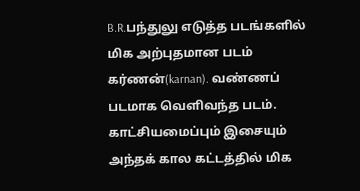B.R.பந்துலு எடுத்த படங்களில் மிக அற்புதமான படம் கர்ணன்(karnan). வண்ணப் படமாக வெளிவந்த படம். காட்சியமைப்பும் இசையும் அந்தக் கால கட்டத்தில் மிக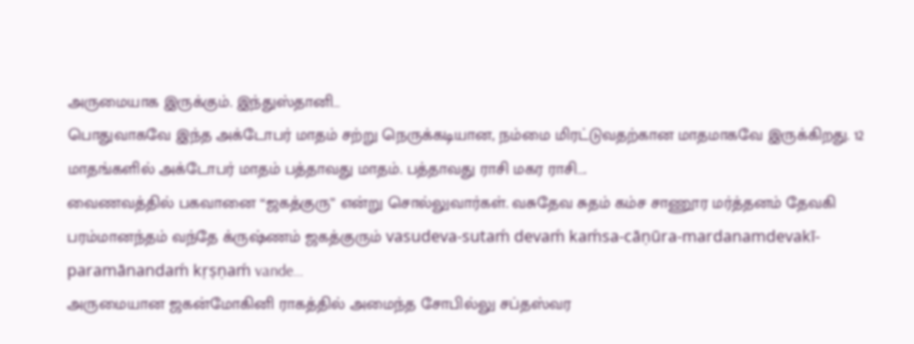அருமையாக இருக்கும். இந்துஸ்தானி…
பொதுவாகவே இந்த அக்டோபர் மாதம் சற்று நெருக்கடியான, நம்மை மிரட்டுவதற்கான மாதமாகவே இருக்கிறது. 12 மாதங்களில் அக்டோபர் மாதம் பத்தாவது மாதம். பத்தாவது ராசி மகர ராசி….
வைணவத்தில் பகவானை “ஜகத்குரு” என்று சொல்லுவார்கள். வசுதேவ சுதம் கம்ச சாணூர மர்த்தனம் தேவகி பரம்மானந்தம் வந்தே க்ருஷ்ணம் ஜகத்குரும் vasudeva-sutaḿ devaḿ kaḿsa-cāṇūra-mardanamdevakī-paramānandaḿ kṛṣṇaḿ vande…
அருமையான ஜகன்மோகினி ராகத்தில் அமைந்த சோபில்லு சப்தஸ்வர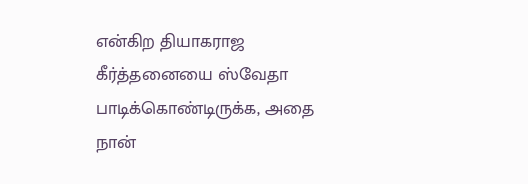என்கிற தியாகராஜ கீர்த்தனையை ஸ்வேதா பாடிக்கொண்டிருக்க, அதை நான்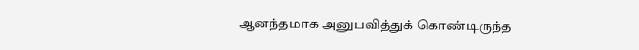ஆனந்தமாக அனுபவித்துக் கொண்டிருந்த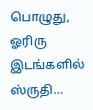பொழுது, ஓரிரு இடங்களில் ஸ்ருதி…